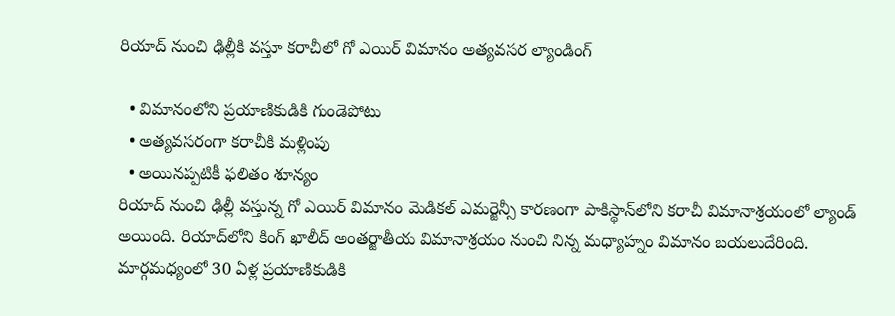రియాద్ నుంచి ఢిల్లీకి వస్తూ కరాచీలో గో ఎయిర్ విమానం అత్యవసర ల్యాండింగ్

  • విమానంలోని ప్రయాణికుడికి గుండెపోటు
  • అత్యవసరంగా కరాచీకి మళ్లింపు
  • అయినప్పటికీ ఫలితం శూన్యం
రియాద్ నుంచి ఢిల్లీ వస్తున్న గో ఎయిర్ విమానం మెడికల్ ఎమర్జెన్సీ కారణంగా పాకిస్థాన్‌లోని కరాచీ విమానాశ్రయంలో ల్యాండ్ అయింది. రియాద్‌లోని కింగ్ ఖాలీద్ అంతర్జాతీయ విమానాశ్రయం నుంచి నిన్న మధ్యాహ్నం విమానం బయలుదేరింది. మార్గమధ్యంలో 30 ఏళ్ల ప్రయాణికుడికి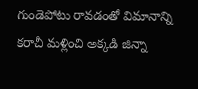గుండెపోటు రావడంతో విమానాన్ని కరాచీ మళ్లించి అక్కడి జిన్నా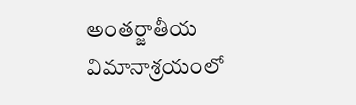అంతర్జాతీయ విమానాశ్రయంలో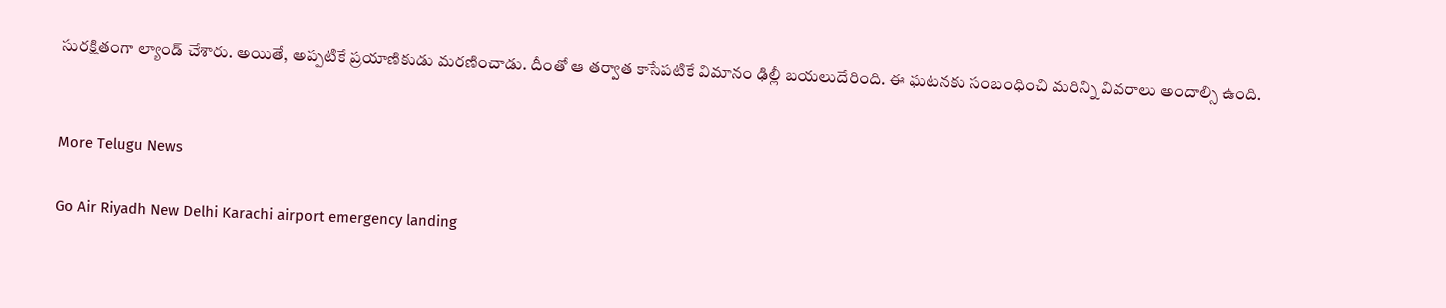సురక్షితంగా ల్యాండ్ చేశారు. అయితే, అప్పటికే ప్రయాణికుడు మరణించాడు. దీంతో ఆ తర్వాత కాసేపటికే విమానం ఢిల్లీ బయలుదేరింది. ఈ ఘటనకు సంబంధించి మరిన్ని వివరాలు అందాల్సి ఉంది.


More Telugu News

Go Air Riyadh New Delhi Karachi airport emergency landing